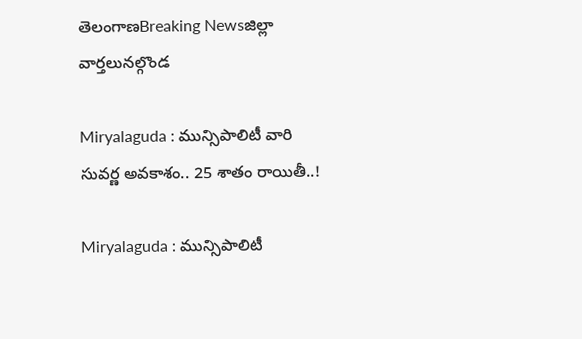తెలంగాణBreaking Newsజిల్లా వార్తలునల్గొండ

Miryalaguda : మున్సిపాలిటీ వారి సువర్ణ అవకాశం.. 25 శాతం రాయితీ..!

Miryalaguda : మున్సిపాలిటీ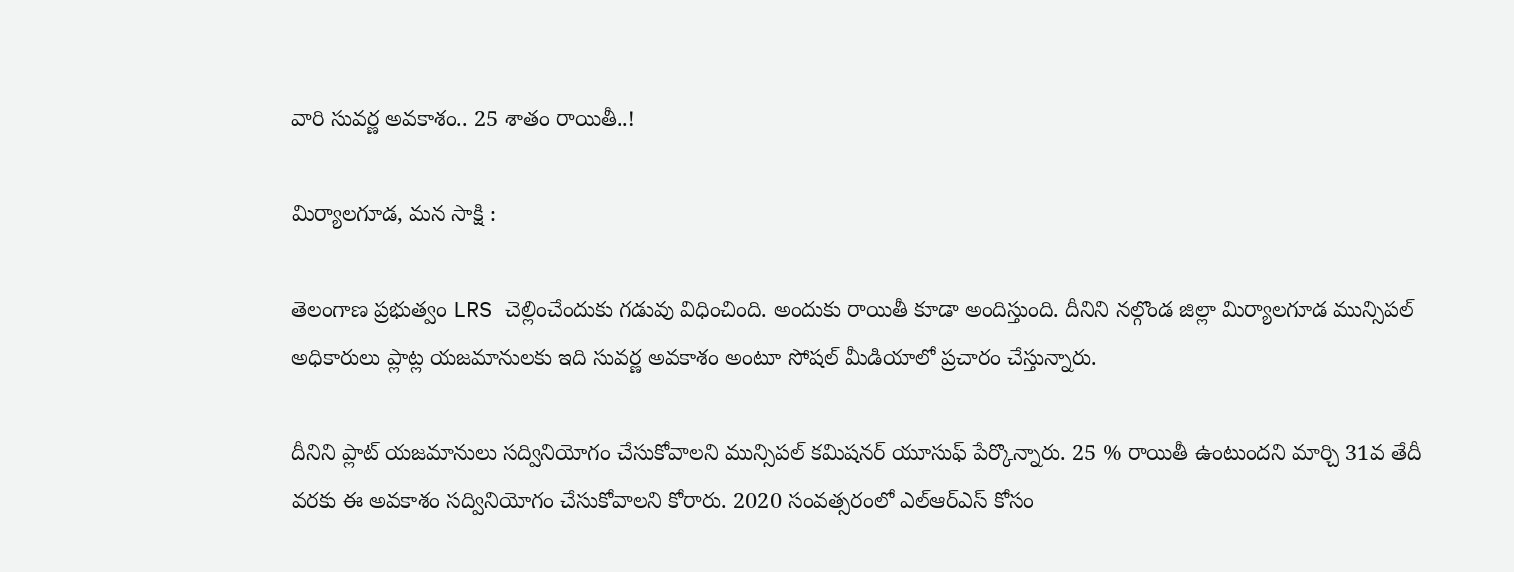వారి సువర్ణ అవకాశం.. 25 శాతం రాయితీ..!

మిర్యాలగూడ, మన సాక్షి :

తెలంగాణ ప్రభుత్వం LRS చెల్లించేందుకు గడువు విధించింది. అందుకు రాయితీ కూడా అందిస్తుంది. దీనిని నల్గొండ జిల్లా మిర్యాలగూడ మున్సిపల్ అధికారులు ప్లాట్ల యజమానులకు ఇది సువర్ణ అవకాశం అంటూ సోషల్ మీడియాలో ప్రచారం చేస్తున్నారు.

దీనిని ప్లాట్ యజమానులు సద్వినియోగం చేసుకోవాలని మున్సిపల్ కమిషనర్ యూసుఫ్ పేర్కొన్నారు. 25 % రాయితీ ఉంటుందని మార్చి 31వ తేదీ వరకు ఈ అవకాశం సద్వినియోగం చేసుకోవాలని కోరారు. 2020 సంవత్సరంలో ఎల్ఆర్ఎస్ కోసం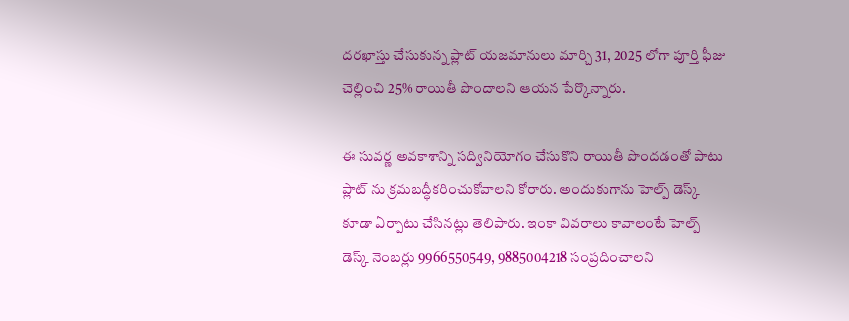దరఖాస్తు చేసుకున్న ప్లాట్ యజమానులు మార్చి 31, 2025 లోగా పూర్తి ఫీజు చెల్లించి 25% రాయితీ పొందాలని ఆయన పేర్కొన్నారు.

ఈ సువర్ణ అవకాశాన్ని సద్వినియోగం చేసుకొని రాయితీ పొందడంతో పాటు ప్లాట్ ను క్రమబద్ధీకరించుకోవాలని కోరారు. అందుకుగాను హెల్ప్ డెస్క్ కూడా ఏర్పాటు చేసినట్లు తెలిపారు. ఇంకా వివరాలు కావాలంటే హెల్ప్ డెస్క్ నెంబర్లు 9966550549, 9885004218 సంప్రదించాలని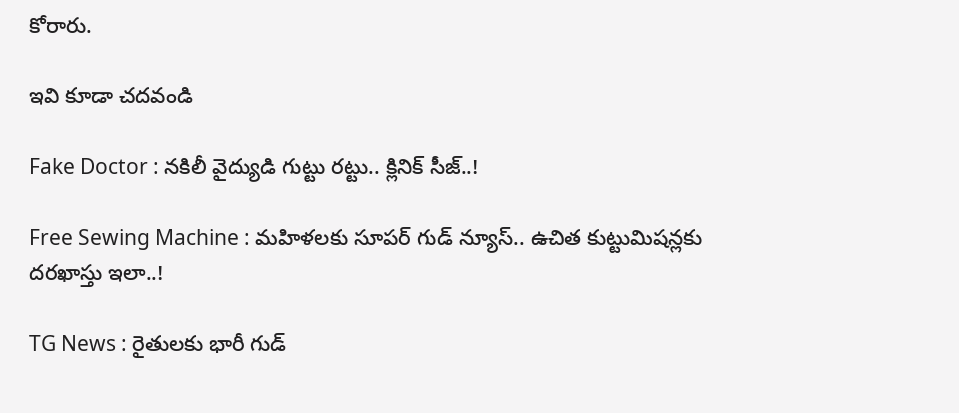కోరారు.

ఇవి కూడా చదవండి

Fake Doctor : నకిలీ వైద్యుడి గుట్టు రట్టు.. క్లినిక్ సీజ్..!

Free Sewing Machine : మహిళలకు సూపర్ గుడ్ న్యూస్.. ఉచిత కుట్టుమిషన్లకు దరఖాస్తు ఇలా..!

TG News : రైతులకు భారీ గుడ్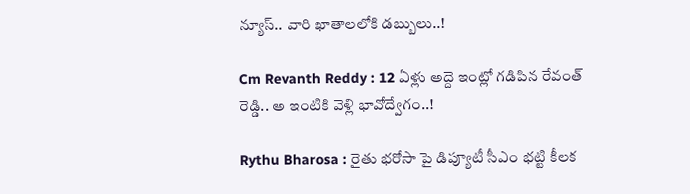న్యూస్.. వారి ఖాతాలలోకి డబ్బులు..!

Cm Revanth Reddy : 12 ఏళ్లు అద్దె ఇంట్లో గడిపిన రేవంత్ రెడ్డి.. అ ఇంటికి వెళ్లి భావోద్వేగం..!

Rythu Bharosa : రైతు భరోసా పై డిప్యూటీ సీఎం భట్టి కీలక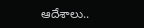ఆదేశాలు..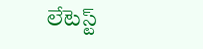లేటెస్ట్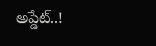అప్డేట్..!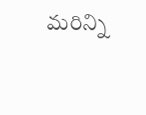మరిన్ని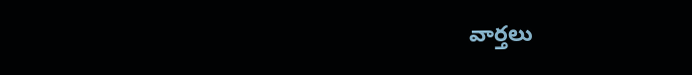వార్తలు